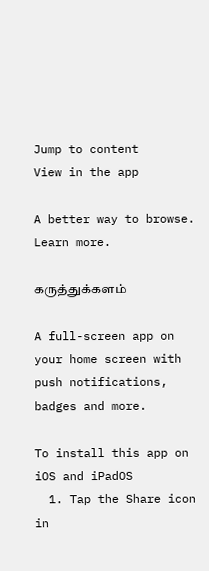Jump to content
View in the app

A better way to browse. Learn more.

கருத்துக்களம்

A full-screen app on your home screen with push notifications, badges and more.

To install this app on iOS and iPadOS
  1. Tap the Share icon in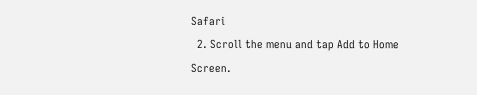Safari
  2. Scroll the menu and tap Add to Home Screen.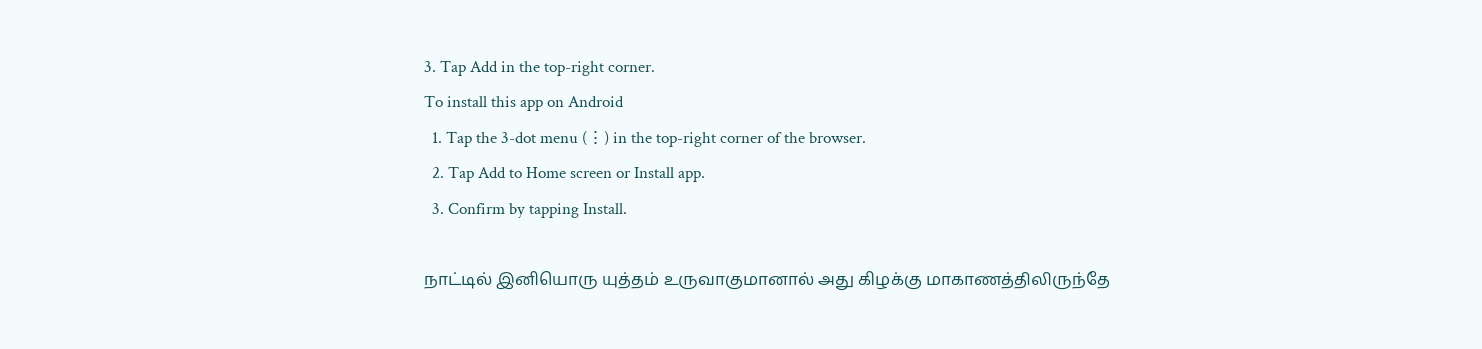3. Tap Add in the top-right corner.
To install this app on Android
  1. Tap the 3-dot menu (⋮) in the top-right corner of the browser.
  2. Tap Add to Home screen or Install app.
  3. Confirm by tapping Install.

நாட்டில் இனியொரு யுத்தம் உருவாகுமானால் அது கிழக்கு மாகாணத்திலிருந்தே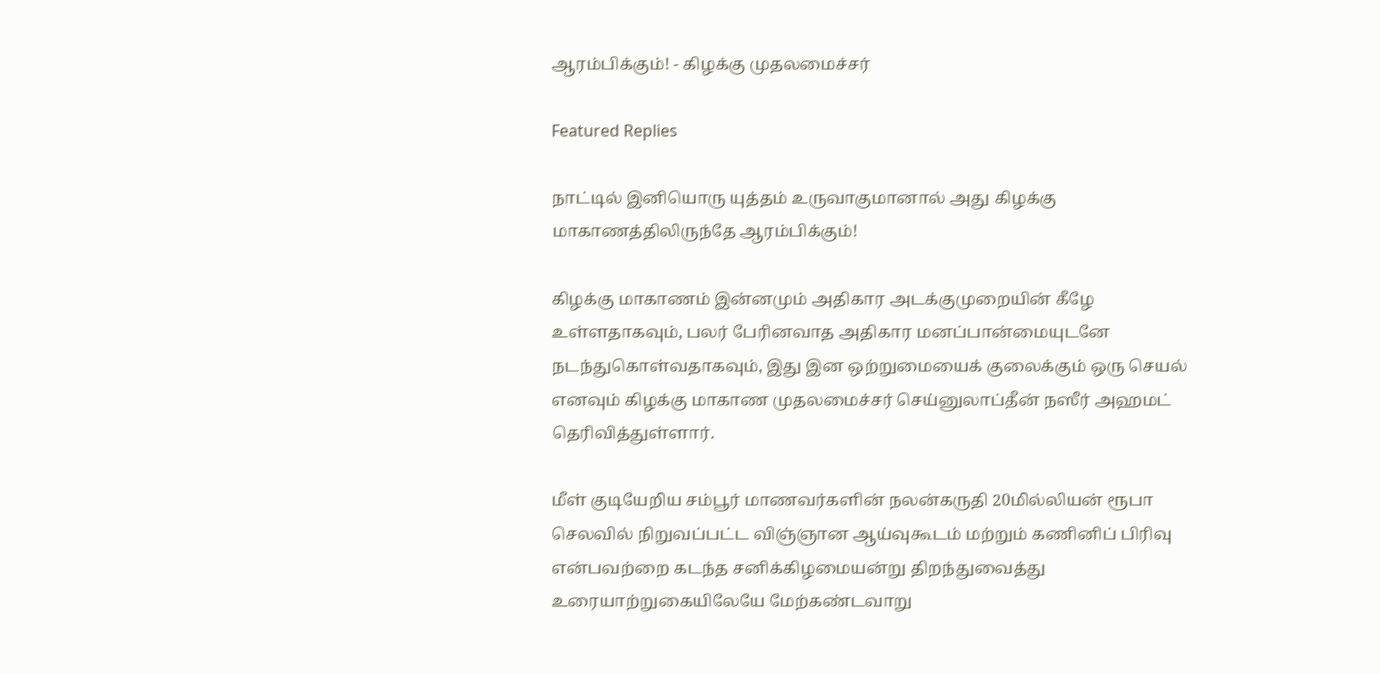ஆரம்பிக்கும்! - கிழக்கு முதலமைச்சர்

Featured Replies

நாட்டில் இனியொரு யுத்தம் உருவாகுமானால் அது கிழக்கு மாகாணத்திலிருந்தே ஆரம்பிக்கும்!

கிழக்கு மாகாணம் இன்னமும் அதிகார அடக்குமுறையின் கீழே உள்ளதாகவும், பலர் பேரினவாத அதிகார மனப்பான்மையுடனே நடந்துகொள்வதாகவும், இது இன ஒற்றுமையைக் குலைக்கும் ஒரு செயல் எனவும் கிழக்கு மாகாண முதலமைச்சர் செய்னுலாப்தீன் நஸீர் அஹமட் தெரிவித்துள்ளார்.

மீள் குடியேறிய சம்பூர் மாணவர்களின் நலன்கருதி 20மில்லியன் ரூபா செலவில் நிறுவப்பட்ட விஞ்ஞான ஆய்வுகூடம் மற்றும் கணினிப் பிரிவு என்பவற்றை கடந்த சனிக்கிழமையன்று திறந்துவைத்து உரையாற்றுகையிலேயே மேற்கண்டவாறு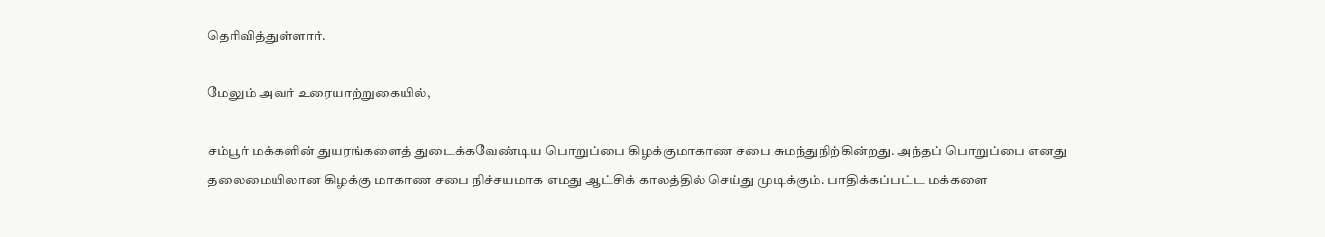தெரிவித்துள்ளார்.

மேலும் அவர் உரையாற்றுகையில்,

சம்பூர் மக்களின் துயரங்களைத் துடைக்கவேண்டிய பொறுப்பை கிழக்குமாகாண சபை சுமந்துநிற்கின்றது. அந்தப் பொறுப்பை எனது தலைமையிலான கிழக்கு மாகாண சபை நிச்சயமாக எமது ஆட்சிக் காலத்தில் செய்து முடிக்கும். பாதிக்கப்பட்ட மக்களை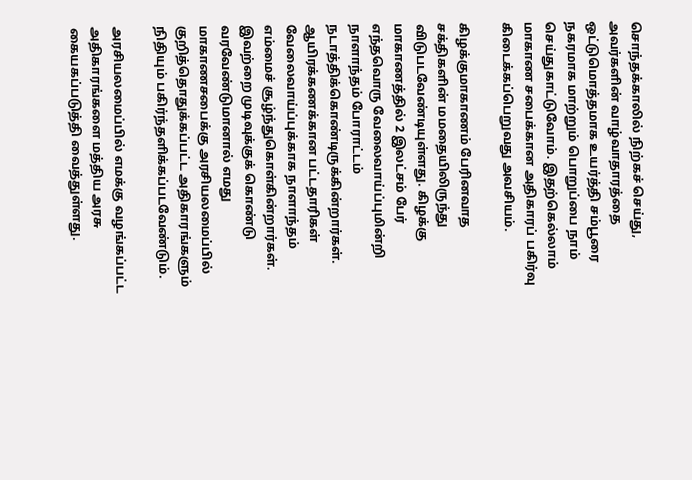சொந்தக்காலில் நிற்கச் செய்து, அவர்களின் வாழ்வாதாரத்தை ஒட்டுமொத்தமாக உயர்த்தி சம்பூரை நகரமாக மாற்றும் பொறுப்பை நாம் செய்துகாட்டுவோம். இதற்கெல்லாம் மாகாண சபைக்கான அதிகாரப் பகிர்வு கிடைக்கப்பெறுவது அவசியம்.

கிழக்குமாகாணம் பேரினவாத சக்திகளின் மமதையிலிருந்து விடுபடவேண்டியுள்ளது. கிழக்கு மாகாணத்தில் 2 இலட்சம் பேர் எந்தவொரு வேலைவாய்ப்புமின்றி நாளாந்தம் போராட்டம் நடாத்திக்கொண்டிருக்கின்றார்கள். ஆயிரக்கணக்கான பட்டதாரிகள் வேலைவாய்ப்புக்காக நாளாந்தம் எம்மைச் சூழ்ந்துகொள்கின்றார்கள். இவற்றை முடிவுக்குக் கொண்டு வரவேண்டுமானால் எமது மாகாணசபைக்கு அரசியலமைப்பில் குறித்தொதுக்கப்பட்ட அதிகாரங்களும் நிதியும் பகிர்ந்தளிக்கப்படவேண்டும்.

அரசியலமைப்பில் எமக்கு வழங்கப்பட்ட அதிகாரங்களை மத்திய அரசு கையகப்படுத்தி வைத்துள்ளது.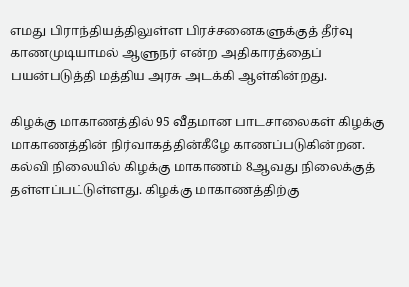எமது பிராந்தியத்திலுள்ள பிரச்சனைகளுக்குத் தீர்வு காணமுடியாமல் ஆளுநர் என்ற அதிகாரத்தைப் பயன்படுத்தி மத்திய அரசு அடக்கி ஆள்கின்றது.

கிழக்கு மாகாணத்தில் 95 வீதமான பாடசாலைகள் கிழக்கு மாகாணத்தின் நிர்வாகத்தின்கீழே காணப்படுகின்றன. கல்வி நிலையில் கிழக்கு மாகாணம் 8ஆவது நிலைக்குத் தள்ளப்பட்டுள்ளது. கிழக்கு மாகாணத்திற்கு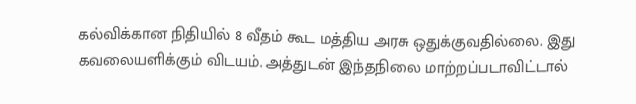கல்விக்கான நிதியில் 8 வீதம் கூட மத்திய அரசு ஒதுக்குவதில்லை. இது கவலையளிக்கும் விடயம். அத்துடன் இந்தநிலை மாற்றப்படாவிட்டால்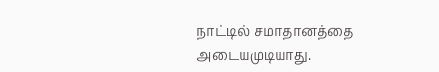நாட்டில் சமாதானத்தை அடையமுடியாது.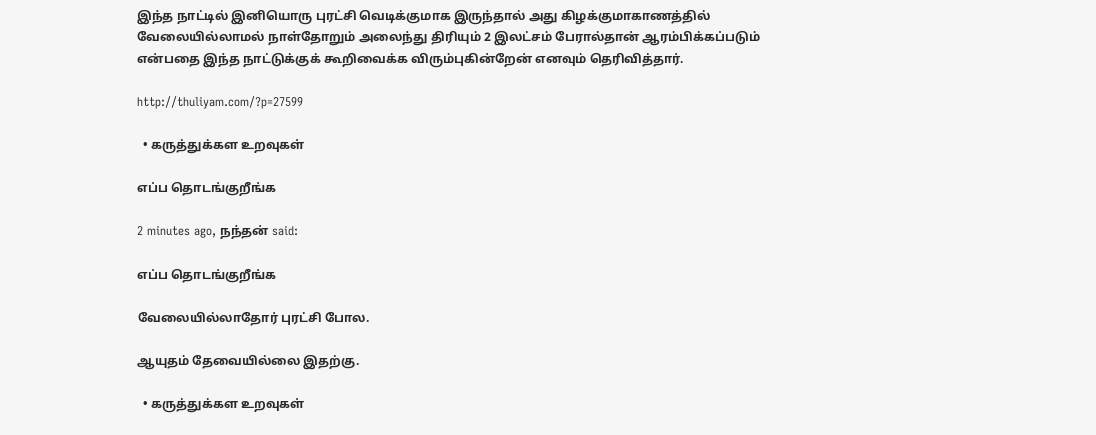இந்த நாட்டில் இனியொரு புரட்சி வெடிக்குமாக இருந்தால் அது கிழக்குமாகாணத்தில் வேலையில்லாமல் நாள்தோறும் அலைந்து திரியும் 2 இலட்சம் பேரால்தான் ஆரம்பிக்கப்படும் என்பதை இந்த நாட்டுக்குக் கூறிவைக்க விரும்புகின்றேன் எனவும் தெரிவித்தார்.

http://thuliyam.com/?p=27599

  • கருத்துக்கள உறவுகள்

எப்ப தொடங்குறீங்க

2 minutes ago, நந்தன் said:

எப்ப தொடங்குறீங்க

வேலையில்லாதோர் புரட்சி போல.

ஆயுதம் தேவையில்லை இதற்கு.

  • கருத்துக்கள உறவுகள்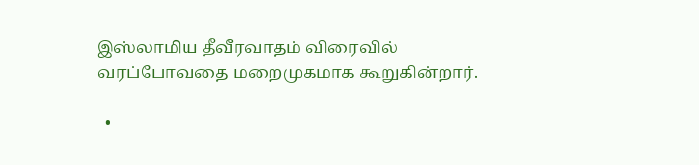இஸ்லாமிய தீவீரவாதம் விரைவில் வரப்போவதை மறைமுகமாக கூறுகின்றார்.

  •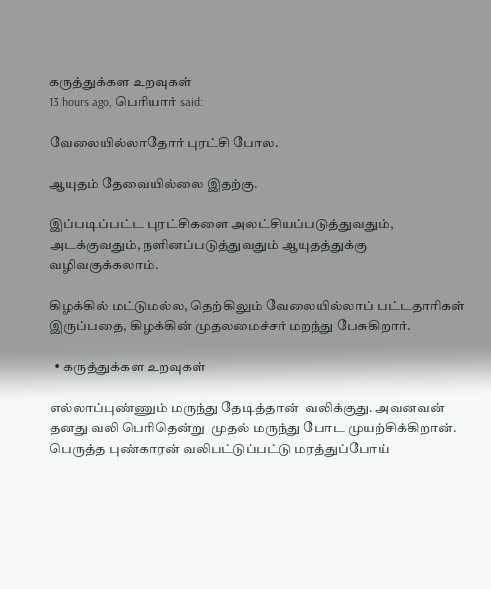கருத்துக்கள உறவுகள்
13 hours ago, பெரியார் said:

வேலையில்லாதோர் புரட்சி போல.

ஆயுதம் தேவையில்லை இதற்கு.

இப்படிப்பட்ட புரட்சிகளை அலட்சியப்படுத்துவதும், அடக்குவதும், நளினப்படுத்துவதும் ஆயுதத்துக்கு வழிவகுக்கலாம்.

கிழக்கில் மட்டுமல்ல, தெற்கிலும் வேலையில்லாப் பட்டதாரிகள் இருப்பதை, கிழக்கின் முதலமைச்சர் மறந்து பேசுகிறார்.

  • கருத்துக்கள உறவுகள்

எல்லாப்புண்ணும் மருந்து தேடித்தான்  வலிக்குது. அவனவன் தனது வலி பெரிதென்று  முதல் மருந்து போட முயற்சிக்கிறான். பெருத்த புண்காரன் வலிபட்டுப்பட்டு மரத்துப்போய்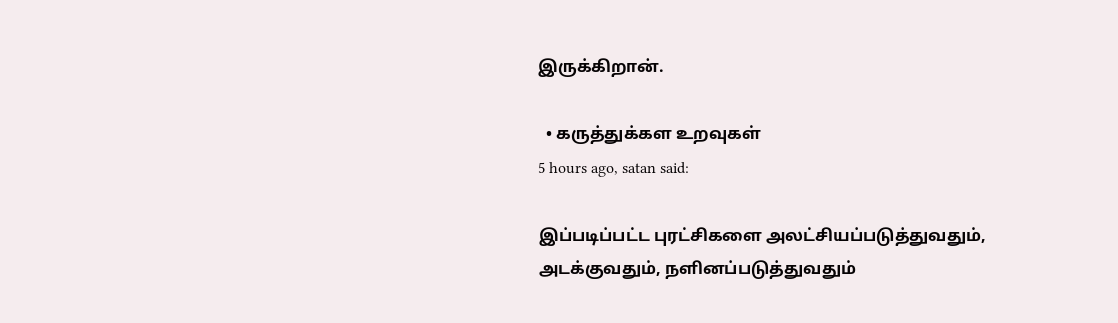இருக்கிறான்.

  • கருத்துக்கள உறவுகள்
5 hours ago, satan said:

இப்படிப்பட்ட புரட்சிகளை அலட்சியப்படுத்துவதும், அடக்குவதும், நளினப்படுத்துவதும்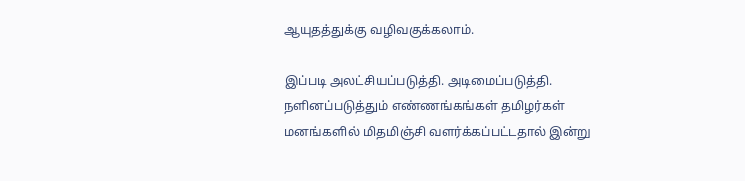ஆயுதத்துக்கு வழிவகுக்கலாம்.

இப்படி அலட்சியப்படுத்தி. அடிமைப்படுத்தி. நளினப்படுத்தும் எண்ணங்கங்கள் தமிழர்கள் மனங்களில் மிதமிஞ்சி வளர்க்கப்பட்டதால் இன்று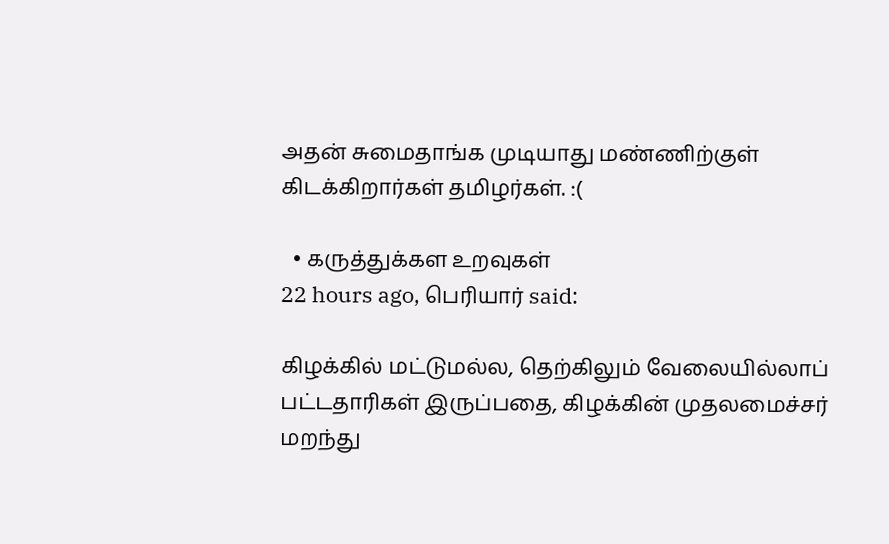அதன் சுமைதாங்க முடியாது மண்ணிற்குள் கிடக்கிறார்கள் தமிழர்கள். :(

  • கருத்துக்கள உறவுகள்
22 hours ago, பெரியார் said:

கிழக்கில் மட்டுமல்ல, தெற்கிலும் வேலையில்லாப் பட்டதாரிகள் இருப்பதை, கிழக்கின் முதலமைச்சர் மறந்து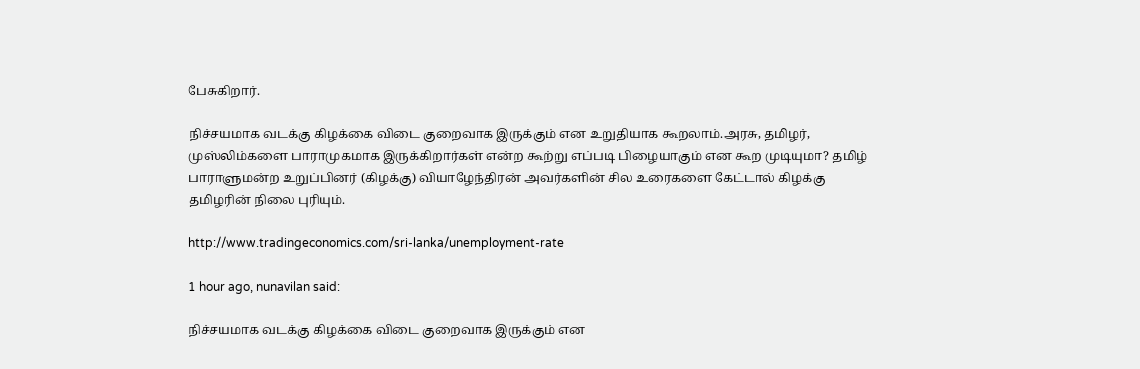பேசுகிறார்.

நிச்சயமாக வடக்கு கிழக்கை விடை குறைவாக இருக்கும் என உறுதியாக கூறலாம்.அரசு, தமிழர், முஸ்லிம்களை பாராமுகமாக இருக்கிறார்கள் என்ற கூற்று எப்படி பிழையாகும் என கூற முடியுமா? தமிழ் பாராளுமன்ற உறுப்பினர் (கிழக்கு) வியாழேந்திரன் அவர்களின் சில உரைகளை கேட்டால் கிழக்கு தமிழரின் நிலை புரியும்.

http://www.tradingeconomics.com/sri-lanka/unemployment-rate

1 hour ago, nunavilan said:

நிச்சயமாக வடக்கு கிழக்கை விடை குறைவாக இருக்கும் என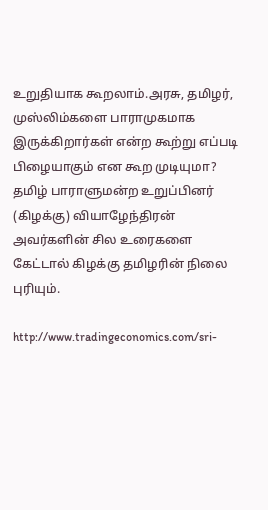உறுதியாக கூறலாம்.அரசு, தமிழர், முஸ்லிம்களை பாராமுகமாக இருக்கிறார்கள் என்ற கூற்று எப்படி பிழையாகும் என கூற முடியுமா? தமிழ் பாராளுமன்ற உறுப்பினர் (கிழக்கு) வியாழேந்திரன் அவர்களின் சில உரைகளை கேட்டால் கிழக்கு தமிழரின் நிலை புரியும்.

http://www.tradingeconomics.com/sri-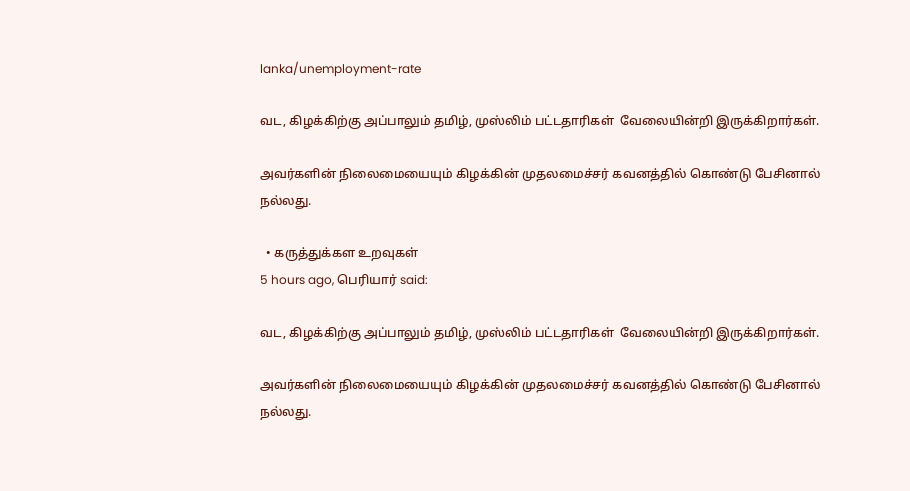lanka/unemployment-rate

வட, கிழக்கிற்கு அப்பாலும் தமிழ், முஸ்லிம் பட்டதாரிகள்  வேலையின்றி இருக்கிறார்கள்.

அவர்களின் நிலைமையையும் கிழக்கின் முதலமைச்சர் கவனத்தில் கொண்டு பேசினால் நல்லது.

  • கருத்துக்கள உறவுகள்
5 hours ago, பெரியார் said:

வட, கிழக்கிற்கு அப்பாலும் தமிழ், முஸ்லிம் பட்டதாரிகள்  வேலையின்றி இருக்கிறார்கள்.

அவர்களின் நிலைமையையும் கிழக்கின் முதலமைச்சர் கவனத்தில் கொண்டு பேசினால் நல்லது.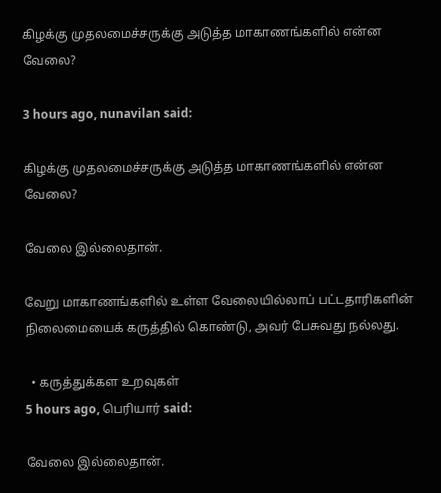கிழக்கு முதலமைச்சருக்கு அடுத்த மாகாணங்களில் என்ன வேலை?

3 hours ago, nunavilan said:

கிழக்கு முதலமைச்சருக்கு அடுத்த மாகாணங்களில் என்ன வேலை?

வேலை இல்லைதான்.

வேறு மாகாணங்களில் உள்ள வேலையில்லாப் பட்டதாரிகளின் நிலைமையைக் கருத்தில் கொண்டு, அவர் பேசுவது நல்லது.

  • கருத்துக்கள உறவுகள்
5 hours ago, பெரியார் said:

வேலை இல்லைதான்.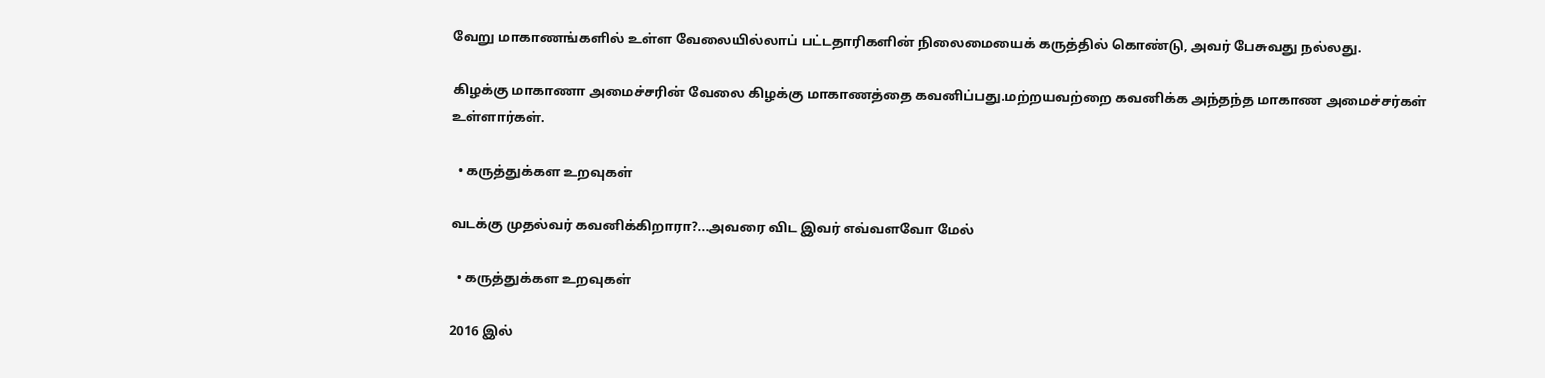வேறு மாகாணங்களில் உள்ள வேலையில்லாப் பட்டதாரிகளின் நிலைமையைக் கருத்தில் கொண்டு, அவர் பேசுவது நல்லது.

கிழக்கு மாகாணா அமைச்சரின் வேலை கிழக்கு மாகாணத்தை கவனிப்பது.மற்றயவற்றை கவனிக்க அந்தந்த மாகாண அமைச்சர்கள் உள்ளார்கள்.

  • கருத்துக்கள உறவுகள்

வடக்கு முதல்வர் கவனிக்கிறாரா?...அவரை விட இவர் எவ்வளவோ மேல்

  • கருத்துக்கள உறவுகள்

2016 இல்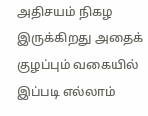அதிசயம் நிகழ இருக்கிறது அதைக் குழப்பும் வகையில் இப்படி எல்லாம்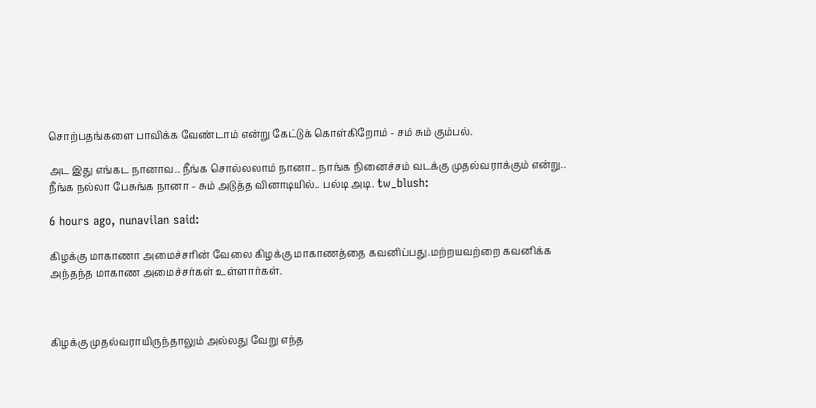சொற்பதங்களை பாவிக்க வேண்டாம் என்று கேட்டுக் கொள்கிறோம் - சம் சும் கும்பல்.

அட இது எங்கட நானாவ.. நீங்க சொல்லலாம் நானா.. நாங்க நினைச்சம் வடக்கு முதல்வராக்கும் என்று.. நீங்க நல்லா பேசுங்க நானா - சும் அடுத்த வினாடியில்.. பல்டி அடி. tw_blush:

6 hours ago, nunavilan said:

கிழக்கு மாகாணா அமைச்சரின் வேலை கிழக்கு மாகாணத்தை கவனிப்பது.மற்றயவற்றை கவனிக்க அந்தந்த மாகாண அமைச்சர்கள் உள்ளார்கள்.



கிழக்கு முதல்வராயிருந்தாலும் அல்லது வேறு எந்த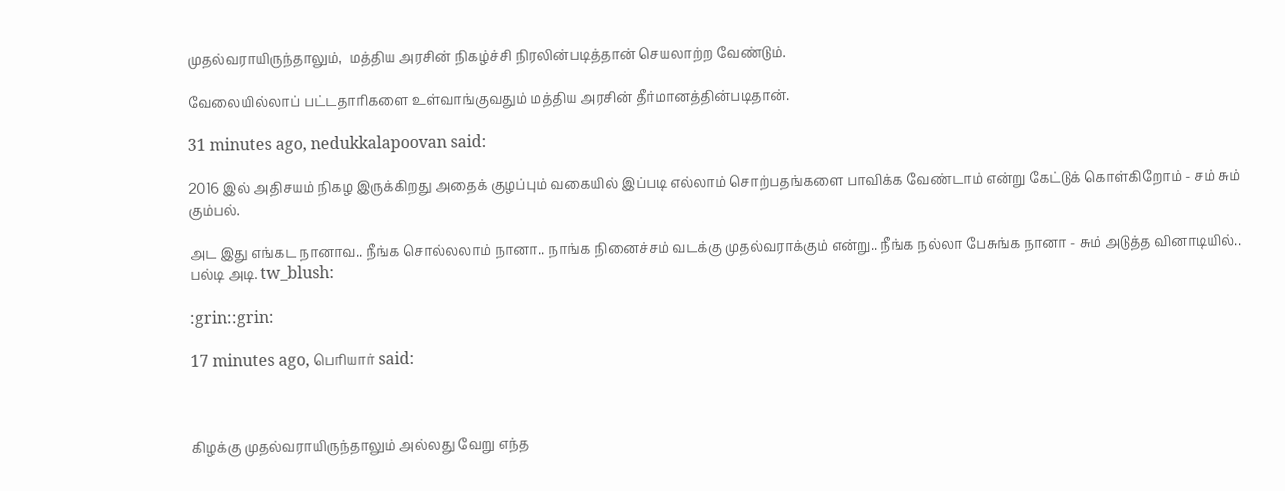முதல்வராயிருந்தாலும்,  மத்திய அரசின் நிகழ்ச்சி நிரலின்படித்தான் செயலாற்ற வேண்டும்.

வேலையில்லாப் பட்டதாரிகளை உள்வாங்குவதும் மத்திய அரசின் தீர்மானத்தின்படிதான்.

31 minutes ago, nedukkalapoovan said:

2016 இல் அதிசயம் நிகழ இருக்கிறது அதைக் குழப்பும் வகையில் இப்படி எல்லாம் சொற்பதங்களை பாவிக்க வேண்டாம் என்று கேட்டுக் கொள்கிறோம் - சம் சும் கும்பல்.

அட இது எங்கட நானாவ.. நீங்க சொல்லலாம் நானா.. நாங்க நினைச்சம் வடக்கு முதல்வராக்கும் என்று.. நீங்க நல்லா பேசுங்க நானா - சும் அடுத்த வினாடியில்.. பல்டி அடி. tw_blush:

:grin::grin:

17 minutes ago, பெரியார் said:



கிழக்கு முதல்வராயிருந்தாலும் அல்லது வேறு எந்த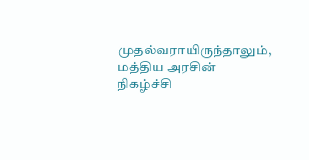முதல்வராயிருந்தாலும்,  மத்திய அரசின் நிகழ்ச்சி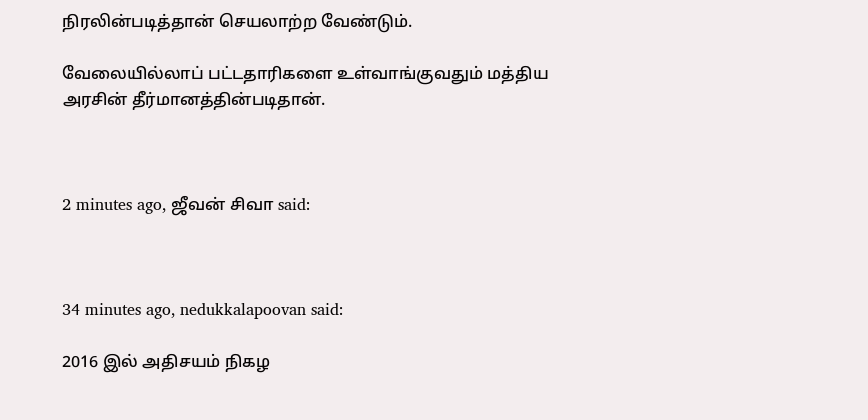நிரலின்படித்தான் செயலாற்ற வேண்டும்.

வேலையில்லாப் பட்டதாரிகளை உள்வாங்குவதும் மத்திய அரசின் தீர்மானத்தின்படிதான்.



2 minutes ago, ஜீவன் சிவா said:



34 minutes ago, nedukkalapoovan said:

2016 இல் அதிசயம் நிகழ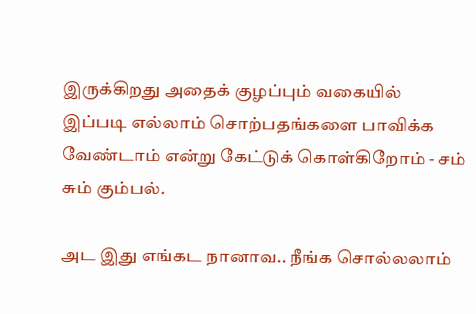இருக்கிறது அதைக் குழப்பும் வகையில் இப்படி எல்லாம் சொற்பதங்களை பாவிக்க வேண்டாம் என்று கேட்டுக் கொள்கிறோம் - சம் சும் கும்பல்.

அட இது எங்கட நானாவ.. நீங்க சொல்லலாம்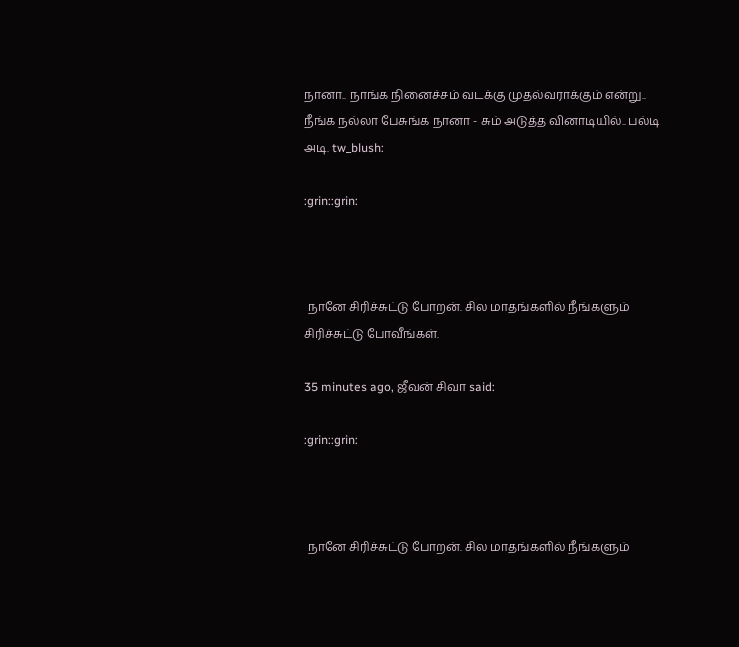நானா.. நாங்க நினைச்சம் வடக்கு முதல்வராக்கும் என்று.. நீங்க நல்லா பேசுங்க நானா - சும் அடுத்த வினாடியில்.. பல்டி அடி. tw_blush:

:grin::grin:



 நானே சிரிச்சுட்டு போறன். சில மாதங்களில் நீங்களும் சிரிச்சுட்டு போவீங்கள்.

35 minutes ago, ஜீவன் சிவா said:

:grin::grin:



 நானே சிரிச்சுட்டு போறன். சில மாதங்களில் நீங்களும்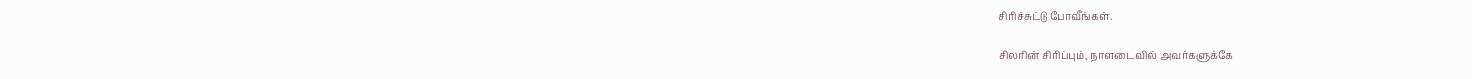சிரிச்சுட்டு போவீங்கள்.

சிலரின் சிரிப்பும், நாளடைவில் அவர்களுக்கே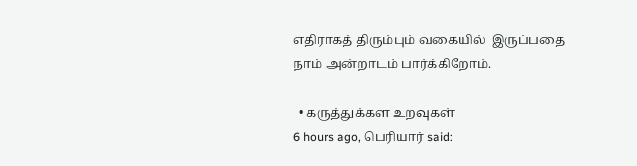எதிராகத் திரும்பும் வகையில்  இருப்பதை நாம் அன்றாடம் பார்க்கிறோம்.

  • கருத்துக்கள உறவுகள்
6 hours ago, பெரியார் said: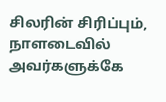சிலரின் சிரிப்பும், நாளடைவில் அவர்களுக்கே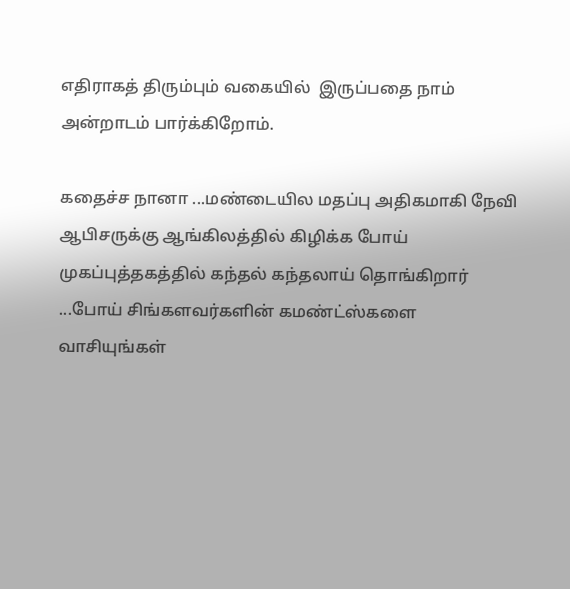எதிராகத் திரும்பும் வகையில்  இருப்பதை நாம் அன்றாடம் பார்க்கிறோம்.

கதைச்ச நானா ...மண்டையில மதப்பு அதிகமாகி நேவி ஆபிசருக்கு ஆங்கிலத்தில் கிழிக்க போய்
முகப்புத்தகத்தில் கந்தல் கந்தலாய் தொங்கிறார் ...போய் சிங்களவர்களின் கமண்ட்ஸ்களை வாசியுங்கள்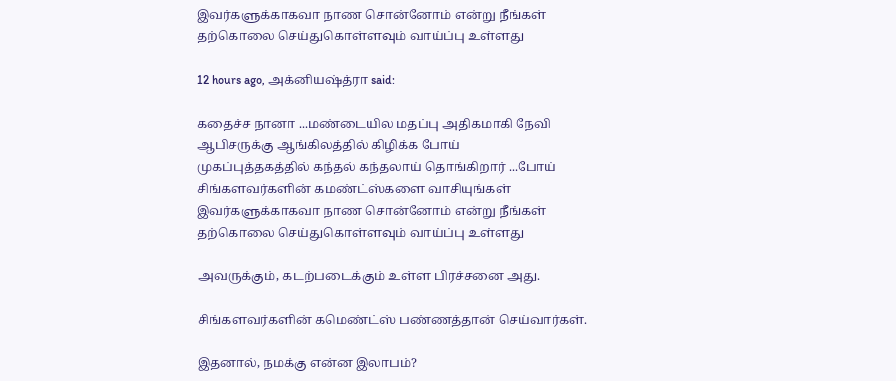இவர்களுக்காகவா நாண சொன்னோம் என்று நீங்கள் தற்கொலை செய்துகொள்ளவும் வாய்ப்பு உள்ளது

12 hours ago, அக்னியஷ்த்ரா said:

கதைச்ச நானா ...மண்டையில மதப்பு அதிகமாகி நேவி ஆபிசருக்கு ஆங்கிலத்தில் கிழிக்க போய்
முகப்புத்தகத்தில் கந்தல் கந்தலாய் தொங்கிறார் ...போய் சிங்களவர்களின் கமண்ட்ஸ்களை வாசியுங்கள்
இவர்களுக்காகவா நாண சொன்னோம் என்று நீங்கள் தற்கொலை செய்துகொள்ளவும் வாய்ப்பு உள்ளது

அவருக்கும், கடற்படைக்கும் உள்ள பிரச்சனை அது.

சிங்களவர்களின் கமெண்ட்ஸ் பண்ணத்தான் செய்வார்கள்.

இதனால், நமக்கு என்ன இலாபம்?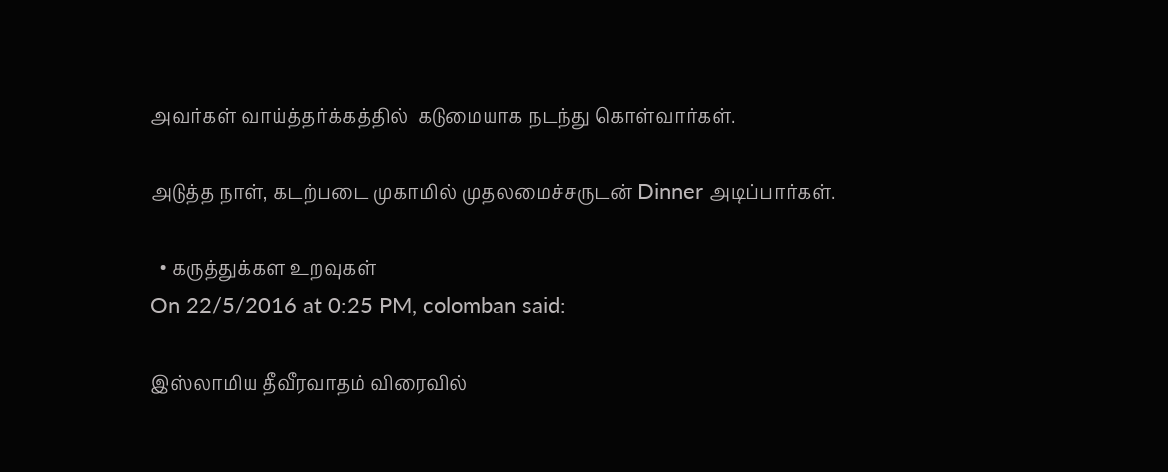அவர்கள் வாய்த்தர்க்கத்தில்  கடுமையாக நடந்து கொள்வார்கள்.

அடுத்த நாள், கடற்படை முகாமில் முதலமைச்சருடன் Dinner அடிப்பார்கள்.

  • கருத்துக்கள உறவுகள்
On 22/5/2016 at 0:25 PM, colomban said:

இஸ்லாமிய தீவீரவாதம் விரைவில்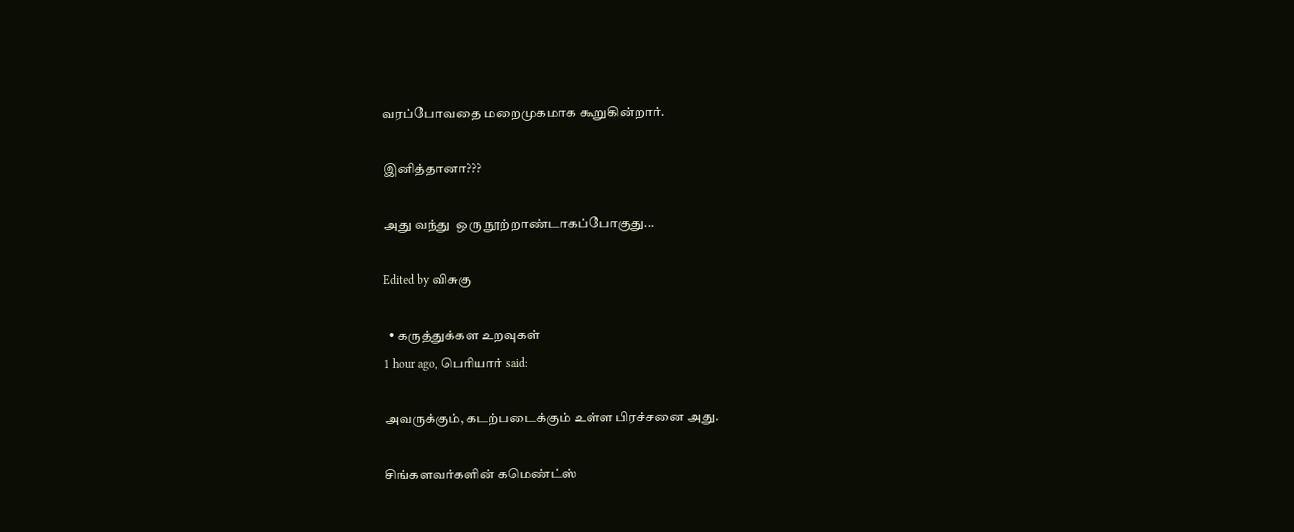வரப்போவதை மறைமுகமாக கூறுகின்றார்.

இனித்தானா???

அது வந்து  ஒரு நூற்றாண்டாகப்போகுது...

Edited by விசுகு

  • கருத்துக்கள உறவுகள்
1 hour ago, பெரியார் said:

அவருக்கும், கடற்படைக்கும் உள்ள பிரச்சனை அது.

சிங்களவர்களின் கமெண்ட்ஸ்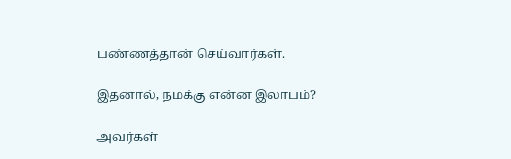பண்ணத்தான் செய்வார்கள்.

இதனால், நமக்கு என்ன இலாபம்?

அவர்கள்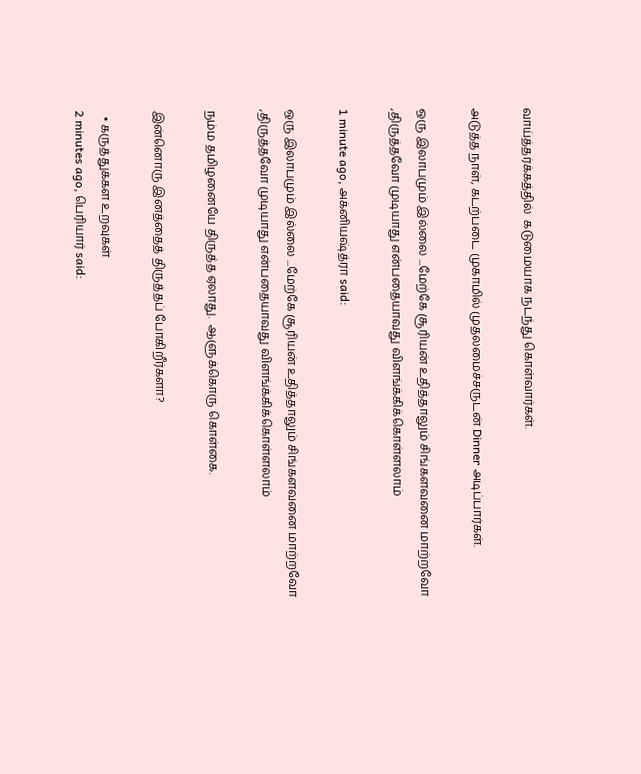வாய்த்தர்க்கத்தில்  கடுமையாக நடந்து கொள்வார்கள்.

அடுத்த நாள், கடற்படை முகாமில் முதலமைச்சருடன் Dinner அடிப்பார்கள்.

ஒரு இலாபமும் இல்லை ...மேற்கே சூரியன் உதித்தாலும் சிங்களவனை மாற்றவோ ,திருத்தவோ முடியாது என்பதையாவது விளங்க்கிக்கொள்ளலாம்

1 minute ago, அக்னியஷ்த்ரா said:

ஒரு இலாபமும் இல்லை ...மேற்கே சூரியன் உதித்தாலும் சிங்களவனை மாற்றவோ ,திருத்தவோ முடியாது என்பதையாவது விளங்க்கிக்கொள்ளலாம்

நம்ம தமிழனையே திருத்த ஏலாது.  ஆளுக்கொரு கொள்கை.

இன்னொரு இனத்தைத் திருத்தப் போகிறீர்களா?

  • கருத்துக்கள உறவுகள்
2 minutes ago, பெரியார் said: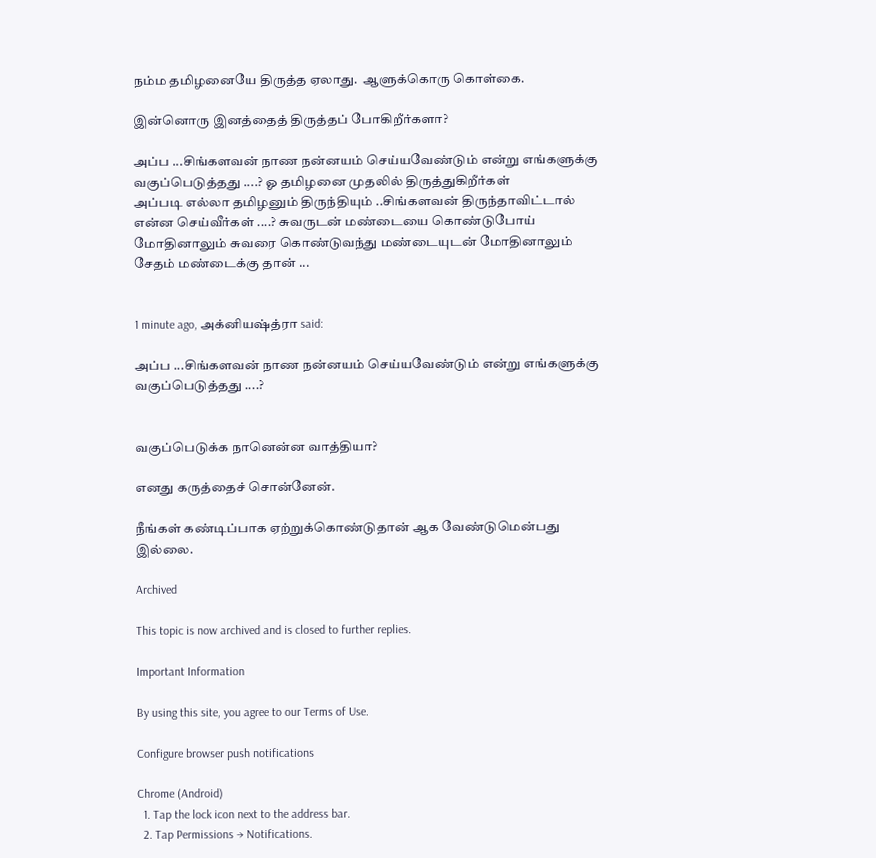நம்ம தமிழனையே திருத்த ஏலாது.  ஆளுக்கொரு கொள்கை.

இன்னொரு இனத்தைத் திருத்தப் போகிறீர்களா?

அப்ப ...சிங்களவன் நாண நன்னயம் செய்யவேண்டும் என்று எங்களுக்கு வகுப்பெடுத்தது ....? ஓ தமிழனை முதலில் திருத்துகிறீர்கள்
அப்படி எல்லா தமிழனும் திருந்தியும் ..சிங்களவன் திருந்தாவிட்டால் என்ன செய்வீர்கள் ....? சுவருடன் மண்டையை கொண்டுபோய் மோதினாலும் சுவரை கொண்டுவந்து மண்டையுடன் மோதினாலும் சேதம் மண்டைக்கு தான் ...


1 minute ago, அக்னியஷ்த்ரா said:

அப்ப ...சிங்களவன் நாண நன்னயம் செய்யவேண்டும் என்று எங்களுக்கு வகுப்பெடுத்தது ....?


வகுப்பெடுக்க நானென்ன வாத்தியா?

எனது கருத்தைச் சொன்னேன்.

நீங்கள் கண்டிப்பாக ஏற்றுக்கொண்டுதான் ஆக வேண்டுமென்பது இல்லை.

Archived

This topic is now archived and is closed to further replies.

Important Information

By using this site, you agree to our Terms of Use.

Configure browser push notifications

Chrome (Android)
  1. Tap the lock icon next to the address bar.
  2. Tap Permissions → Notifications.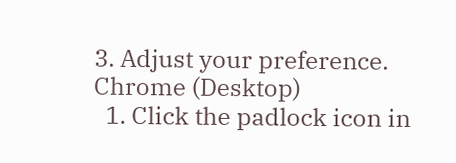3. Adjust your preference.
Chrome (Desktop)
  1. Click the padlock icon in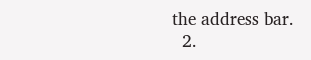the address bar.
  2.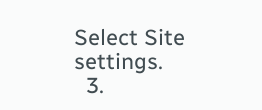Select Site settings.
  3.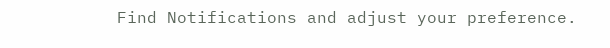Find Notifications and adjust your preference.